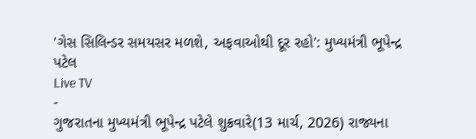'ગેસ સિલિન્ડર સમયસર મળશે, અફવાઓથી દૂર રહો': મુખ્યમંત્રી ભૂપેન્દ્ર પટેલ
Live TV
-
ગુજરાતના મુખ્યમંત્રી ભૂપેન્દ્ર પટેલે શુક્રવારે(13 માર્ચ, 2026) રાજ્યના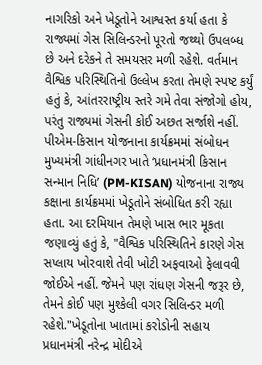નાગરિકો અને ખેડૂતોને આશ્વસ્ત કર્યા હતા કે રાજ્યમાં ગેસ સિલિન્ડરનો પૂરતો જથ્થો ઉપલબ્ધ છે અને દરેકને તે સમયસર મળી રહેશે. વર્તમાન વૈશ્વિક પરિસ્થિતિનો ઉલ્લેખ કરતા તેમણે સ્પષ્ટ કર્યું હતું કે, આંતરરાષ્ટ્રીય સ્તરે ગમે તેવા સંજોગો હોય, પરંતુ રાજ્યમાં ગેસની કોઈ અછત સર્જાશે નહીં.
પીએમ-કિસાન યોજનાના કાર્યક્રમમાં સંબોધન
મુખ્યમંત્રી ગાંધીનગર ખાતે ‘પ્રધાનમંત્રી કિસાન સન્માન નિધિ’ (PM-KISAN) યોજનાના રાજ્ય કક્ષાના કાર્યક્રમમાં ખેડૂતોને સંબોધિત કરી રહ્યા હતા. આ દરમિયાન તેમણે ખાસ ભાર મૂકતા જણાવ્યું હતું કે, "વૈશ્વિક પરિસ્થિતિને કારણે ગેસ સપ્લાય ખોરવાશે તેવી ખોટી અફવાઓ ફેલાવવી જોઈએ નહીં. જેમને પણ રાંધણ ગેસની જરૂર છે, તેમને કોઈ પણ મુશ્કેલી વગર સિલિન્ડર મળી રહેશે."ખેડૂતોના ખાતામાં કરોડોની સહાય
પ્રધાનમંત્રી નરેન્દ્ર મોદીએ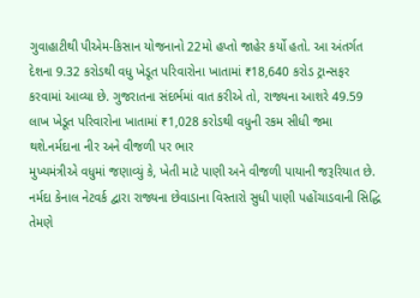ગુવાહાટીથી પીએમ-કિસાન યોજનાનો 22મો હપ્તો જાહેર કર્યો હતો. આ અંતર્ગત દેશના 9.32 કરોડથી વધુ ખેડૂત પરિવારોના ખાતામાં ₹18,640 કરોડ ટ્રાન્સફર કરવામાં આવ્યા છે. ગુજરાતના સંદર્ભમાં વાત કરીએ તો, રાજ્યના આશરે 49.59 લાખ ખેડૂત પરિવારોના ખાતામાં ₹1,028 કરોડથી વધુની રકમ સીધી જમા થશે.નર્મદાના નીર અને વીજળી પર ભાર
મુખ્યમંત્રીએ વધુમાં જણાવ્યું કે, ખેતી માટે પાણી અને વીજળી પાયાની જરૂરિયાત છે. નર્મદા કેનાલ નેટવર્ક દ્વારા રાજ્યના છેવાડાના વિસ્તારો સુધી પાણી પહોંચાડવાની સિદ્ધિ તેમણે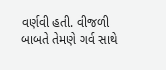વર્ણવી હતી. વીજળી બાબતે તેમણે ગર્વ સાથે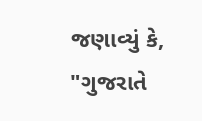જણાવ્યું કે, "ગુજરાતે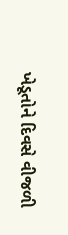ખેડૂતોને દિવસે વીજળી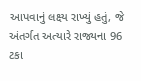આપવાનું લક્ષ્ય રાખ્યું હતું, જે અંતર્ગત અત્યારે રાજ્યના 96 ટકા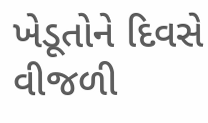ખેડૂતોને દિવસે વીજળી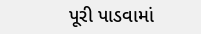પૂરી પાડવામાં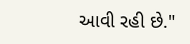આવી રહી છે."